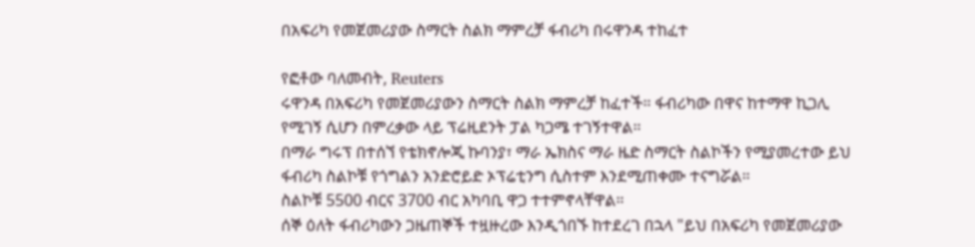በአፍሪካ የመጀመሪያው ስማርት ስልክ ማምረቻ ፋብሪካ በሩዋንዳ ተከፈተ

የፎቶው ባለመብት, Reuters
ሩዋንዳ በአፍሪካ የመጀመሪያውን ስማርት ስልክ ማምረቻ ከፈተች። ፋብሪካው በዋና ከተማዋ ኪጋሊ የሚገኝ ሲሆን በምረቃው ላይ ፕሬዚደንት ፓል ካጋሜ ተገኝተዋል።
በማራ ግሩፕ በተሰኘ የቴክኖሎጂ ኩባንያ፣ ማራ ኤክስና ማራ ዜድ ስማርት ስልኮችን የሚያመረተው ይህ ፋብሪካ ስልኮቹ የጎግልን አንድሮይድ ኦፕሬቲንግ ሲስተም እንደሚጠቀሙ ተናግሯል።
ስልኮቹ 5500 ብርና 3700 ብር አካባቢ ዋጋ ተተምኖላቸዋል።
ሰኞ ዕለት ፋብሪካውን ጋዜጠኞች ተዟዙረው እንዲጎበኙ ከተደረገ በኋላ "ይህ በአፍሪካ የመጀመሪያው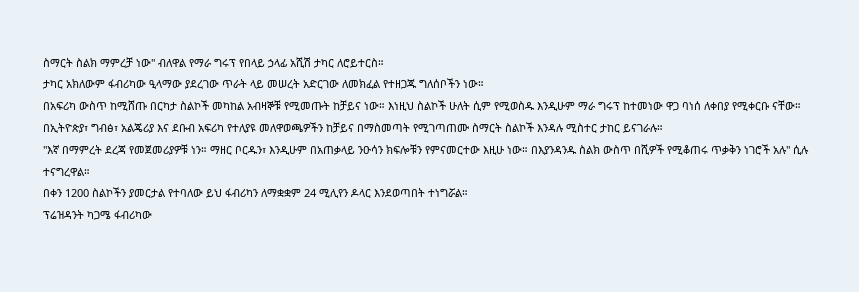ስማርት ስልክ ማምረቻ ነው" ብለዋል የማራ ግሩፕ የበላይ ኃላፊ አሺሽ ታካር ለሮይተርስ።
ታካር አክለውም ፋብሪካው ዒላማው ያደረገው ጥራት ላይ መሠረት አድርገው ለመክፈል የተዘጋጁ ግለሰቦችን ነው።
በአፍሪካ ውስጥ ከሚሸጡ በርካታ ስልኮች መካከል አብዛኞቹ የሚመጡት ከቻይና ነው። እነዚህ ስልኮች ሁለት ሲም የሚወስዱ እንዲሁም ማራ ግሩፕ ከተመነው ዋጋ ባነሰ ለቀበያ የሚቀርቡ ናቸው።
በኢትዮጵያ፣ ግብፅ፣ አልጄሪያ እና ደቡብ አፍሪካ የተለያዩ መለዋወጫዎችን ከቻይና በማስመጣት የሚገጣጠሙ ስማርት ስልኮች እንዳሉ ሚስተር ታከር ይናገራሉ።
"እኛ በማምረት ደረጃ የመጀመሪያዎቹ ነን። ማዘር ቦርዱን፣ እንዲሁም በአጠቃላይ ንዑሳን ክፍሎቹን የምናመርተው እዚሁ ነው። በእያንዳንዱ ስልክ ውስጥ በሺዎች የሚቆጠሩ ጥቃቅን ነገሮች አሉ" ሲሉ ተናግረዋል።
በቀን 1200 ስልኮችን ያመርታል የተባለው ይህ ፋብሪካን ለማቋቋም 24 ሚሊየን ዶላር እንደወጣበት ተነግሯል።
ፕሬዝዳንት ካጋሜ ፋብሪካው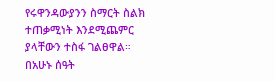የሩዋንዳውያንን ስማርት ስልክ ተጠቃሚነት እንደሚጨምር ያላቸውን ተስፋ ገልፀዋል።
በአሁኑ ሰዓት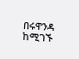በሩዋንዳ ከሚገኙ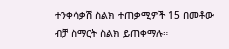ተንቀሳቃሽ ስልክ ተጠቃሚዎች 15 በመቶው ብቻ ስማርት ስልክ ይጠቀማሉ።